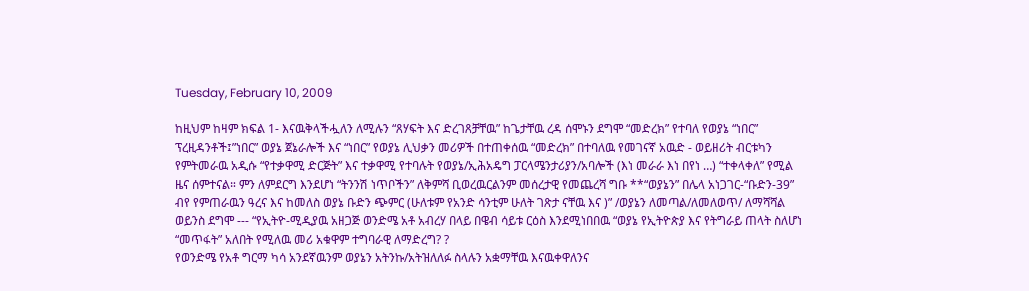Tuesday, February 10, 2009

ከዚህም ከዛም ክፍል 1- እናዉቅላችሗለን ለሚሉን “ጸሃፍት እና ድረገጸቻቸዉ” ከጌታቸዉ ረዳ ሰሞኑን ደግሞ “መድረክ” የተባለ የወያኔ “ነበር” ፕረዚዳንቶች፤”ነበር” ወያኔ ጀኔራሎች እና “ነበር” የወያኔ ሊህቃን መሪዎች በተጠቀሰዉ “መድረክ” በተባለዉ የመገናኛ አዉድ - ወይዘሪት ብርቱካን የምትመራዉ አዲሱ “የተቃዋሚ ድርጅት” እና ተቃዋሚ የተባሉት የወያኔ/ኢሕአዴግ ፓርላሜንታሪያን/አባሎች (እነ መራራ እነ በየነ …) “ተቀላቀለ” የሚል ዜና ሰምተናል። ምን ለምደርግ እንደሆነ “ትንንሽ ነጥቦችን” ለቅምሻ ቢወረዉርልንም መሰረታዊ የመጨረሻ ግቡ **“ወያኔን” በሌላ አነጋገር-“ቡድን-39” ብየ የምጠራዉን ዓረና እና ከመለስ ወያኔ ቡድን ጭምር (ሁለቱም የአንድ ሳንቲም ሁለት ገጽታ ናቸዉ እና )” /ወያኔን ለመጣል/ለመለወጥ/ ለማሻሻል ወይንስ ደግሞ --- “የኢትዮ-ሚዲያዉ አዘጋጅ ወንድሜ አቶ አብረሃ በላይ በዌብ ሳይቱ ርዕስ እንደሚነበበዉ “ወያኔ የኢትዮጵያ እና የትግራይ ጠላት ስለሆነ “መጥፋት” አለበት የሚለዉ መሪ አቁዋም ተግባራዊ ለማድረግ? ?
የወንድሜ የአቶ ግርማ ካሳ አንደኛዉንም ወያኔን አትንኩ/አትዝለለፉ ስላሉን አቋማቸዉ እናዉቀዋለንና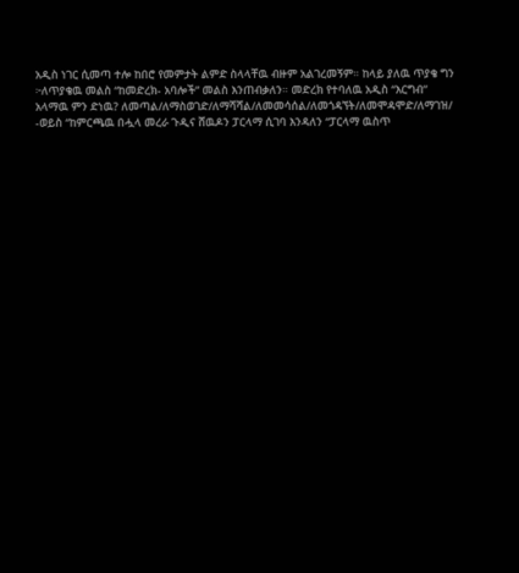አዲስ ነገር ሲመጣ ተሎ ከበሮ የመምታት ልምድ ስላላቸዉ ብዙም አልገረመኝም። ከላይ ያለዉ ጥያቄ ግን ፦ለጥያቄዉ መልስ “ከመድረክ- አባሎች” መልስ እንጠብቃለን። መድረክ የተባለዉ አዲስ “እርግብ” አላማዉ ምን ድነዉ? ለመጣል/ለማስወገድ/ለማሻሻል/ለመመሳሰል/ለመጎዳኘት/ለመሞዳሞድ/ለማገዝ/ -ወይስ “ከምርጫዉ በሗላ መረራ ጉዲና ሸዉዶን ፓርላማ ሲገባ እንዳለን “ፓርላማ ዉስጥ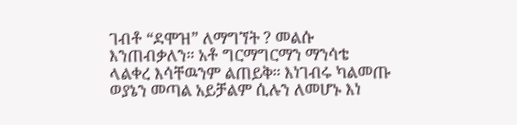ገብቶ “ደሞዝ” ለማግኘት ? መልሱ እንጠብቃለን። አቶ ግርማግርማን ማንሳቴ ላልቀረ እሳቸዉንም ልጠይቅ። እነገብሩ ካልመጡ ወያኔን መጣል አይቻልም ሲሉን ለመሆኑ እነ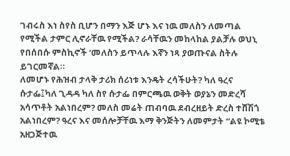ገብሩስ እነ ስየስ ቢሆን በማን እጅ ሆኑ እና ነዉ መለስን ለመጣል የሚችል ታምር ሊኖራቸዉ የሚችል? ራሳቸዉን መከላከል ያልቻሉ ወህኒ የበሰበሱ ምስኪኖች ‘መለስን ይጥላሉ እኛን ነጻ ያወጡናል ስትሉ ይገርመኛል።
ለመሆኑ የሕዝብ ታላቅ ታሪክ ሰሪነቱ እንዴት ረሳችሁት? ካለ ዓረና ሱታፌ፤ካለ ጊዳዳ ካለ ስየ ሱታፌ በምርጫዉ ወቅት ወያኔን መድረሻ አሳጥቶት አልነበረም? መለስ መሬት ጠብባዉ ደብረዘይት ድረስ ተሸሽጎ አልነበረም? ዓረና እና መሰሎቻቸዉ እማ ቅንጅትን ለመምታት “ልዩ ኮሚቴ አዘጋጅተዉ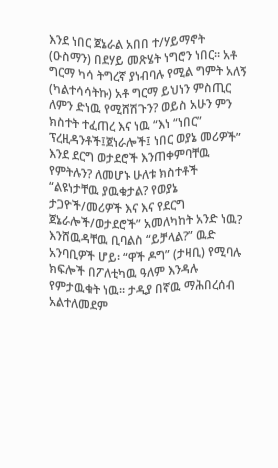እንደ ነበር ጀኔራል አበበ ተ/ሃይማኖት (ዑስማን) በደሃይ መጽሄት ነግሮን ነበር። አቶ ግርማ ካሳ ትግረኛ ያነብባሉ የሚል ግምት አለኝ (ካልተሳሳትኩ) አቶ ግርማ ይህነን ምስጢር ለምን ድነዉ የሚሸሽጉን? ወይስ አሁን ምን ክስተት ተፈጠረ እና ነዉ “እነ “ነበር” ፕረዚዳንቶች፤ጀነራሎች፤ ነበር ወያኔ መሪዎች” እንደ ደርግ ወታደሮች እንጠቀምባቸዉ የምትሉን? ለመሆኑ ሁለቱ ክስተቶች “ልዩነታቸዉ ያዉቁታል? የወያኔ ታጋዮች/መሪዎች እና እና የደርግ ጀኔራሎች/ወታደሮች” አመለካከት አንድ ነዉ? እንሸዉዳቸዉ ቢባልስ “ይቻላል?” ዉድ አንባቢዎች ሆይ፡ “ዋች ዶግ” (ታዛቢ) የሚባሉ ክፍሎች በፖለቲካዉ ዓለም እንዳሉ የምታዉቁት ነዉ። ታዲያ በኛዉ ማሕበረሰብ አልተለመደም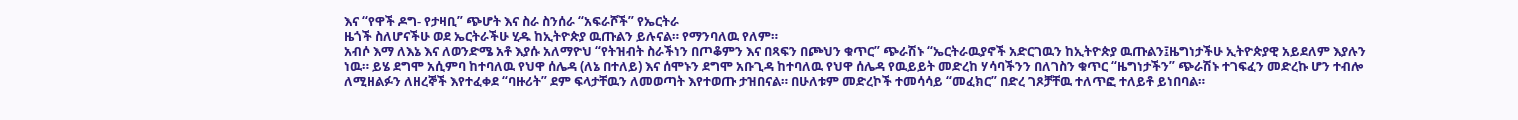እና “የዋች ዶግ- የታዛቢ” ጭሆት እና ስራ ስንሰራ “አፍራሾች” የኤርትራ
ዜጎች ስለሆናችሁ ወደ ኤርትራችሁ ሂዱ ከኢትዮጵያ ዉጡልን ይሉናል። የማንባለዉ የለም።
አብሶ እማ ለእኔ እና ለወንድሜ አቶ እያሱ አለማዮህ “የትዝብት ስራችነን በጦቆምን እና በጻፍን በጮህን ቁጥር” ጭራሽኑ “ኤርትራዉያኖች አድርገዉን ከኢትዮጵያ ዉጡልን፤ዜግነታችሁ ኢትዮጵያዊ አይደለም እያሉን ነዉ። ይሄ ደግሞ አሲምባ ከተባለዉ የህዋ ሰሌዳ (ለኔ በተለይ) እና ሰሞኑን ደግሞ አቡጊዳ ከተባለዉ የህዋ ሰሌዳ የዉይይት መድረከ ሃሳባችንን በለገስን ቁጥር “ዜግነታችን” ጭራሽኑ ተገፍፈን መድረኩ ሆን ተብሎ ለሚዘልፉን ለዘረኞች እየተፈቀደ “ባዙሪት” ደም ፍላታቸዉን ለመወጣት እየተወጡ ታዝበናል። በሁለቱም መድረኮች ተመሳሳይ “መፈክር” በድረ ገጾቻቸዉ ተለጥፎ ተለይቶ ይነበባል።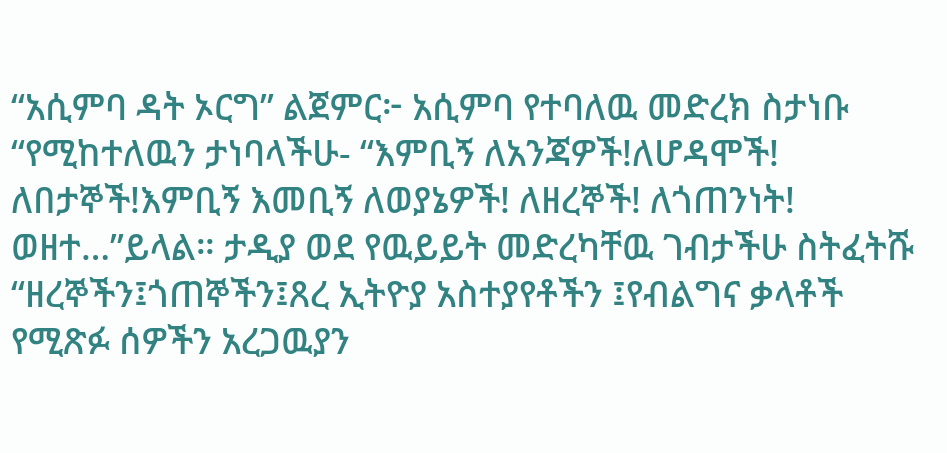“አሲምባ ዳት ኦርግ” ልጀምር፦ አሲምባ የተባለዉ መድረክ ስታነቡ “የሚከተለዉን ታነባላችሁ- “እምቢኝ ለአንጃዎች!ለሆዳሞች! ለበታኞች!እምቢኝ እመቢኝ ለወያኔዎች! ለዘረኞች! ለጎጠንነት! ወዘተ…”ይላል። ታዲያ ወደ የዉይይት መድረካቸዉ ገብታችሁ ስትፈትሹ “ዘረኞችን፤ጎጠኞችን፤ጸረ ኢትዮያ አስተያየቶችን ፤የብልግና ቃላቶች የሚጽፉ ሰዎችን አረጋዉያን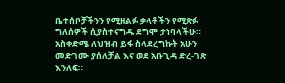ቤተሰቦቻችንን የሚዘልፉ ቃላቶችን የሚጽፉ ግለሰዎች ሲያስተናግዱ ደግሞ ታነባላችሁ። አስቀድሜ ለህዝብ ይፋ ስላደረግኩት አሁን መድገሙ ያሰለቻል እና ወደ አቡጊዳ ድረ-ገጽ እንለፍ።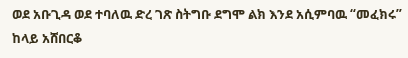ወደ አቡጊዳ ወደ ተባለዉ ድረ ገጽ ስትግቡ ደግሞ ልክ እንደ አሲምባዉ “መፈክሩ” ከላይ አሸበርቆ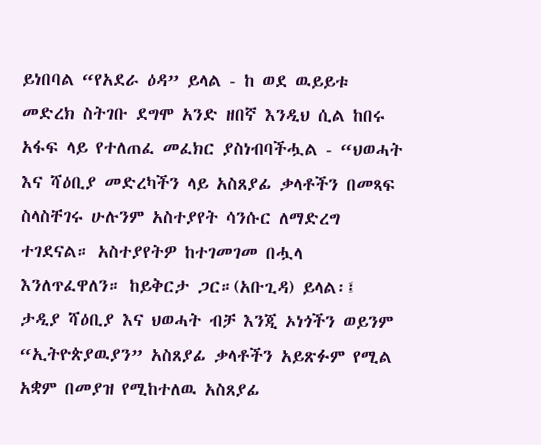ይነበባል “የአደራ ዕዳ” ይላል - ከ ወደ ዉይይቱ መድረክ ስትገቡ ደግሞ አንድ ዘበኛ እንዲህ ሲል ከበሩ አፋፍ ላይ የተለጠፈ መፈክር ያስነብባችሗል - “ህወሓት እና ሻዕቢያ መድረካችን ላይ አስጸያፊ ቃላቶችን በመጻፍ ስላስቸገሩ ሁሉንም አስተያየት ሳንሱር ለማድረግ ተገደናል። አስተያየትዎ ከተገመገመ በሗላ እንለጥፈዋለን። ከይቅርታ ጋር።(አቡጊዳ) ይላል፡፤ ታዲያ ሻዕቢያ እና ህወሓት ብቻ እንጂ ኦነጎችን ወይንም “ኢትዮጵያዉያን” አስጸያፊ ቃላቶችን አይጽፉም የሚል አቋም በመያዝ የሚከተለዉ አስጸያፊ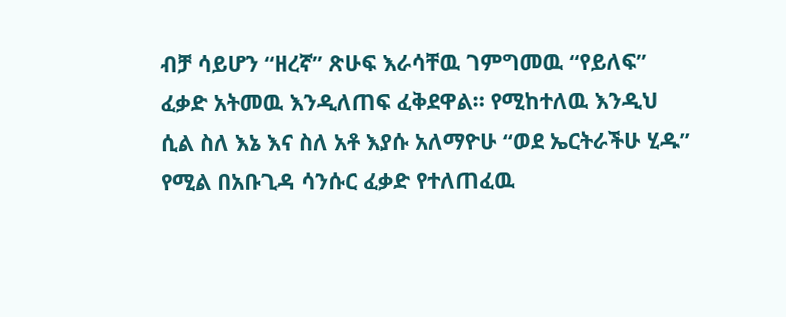ብቻ ሳይሆን “ዘረኛ” ጽሁፍ እራሳቸዉ ገምግመዉ “የይለፍ” ፈቃድ አትመዉ እንዲለጠፍ ፈቅደዋል። የሚከተለዉ እንዲህ ሲል ስለ እኔ እና ስለ አቶ እያሱ አለማዮሁ “ወደ ኤርትራችሁ ሂዱ” የሚል በአቡጊዳ ሳንሱር ፈቃድ የተለጠፈዉ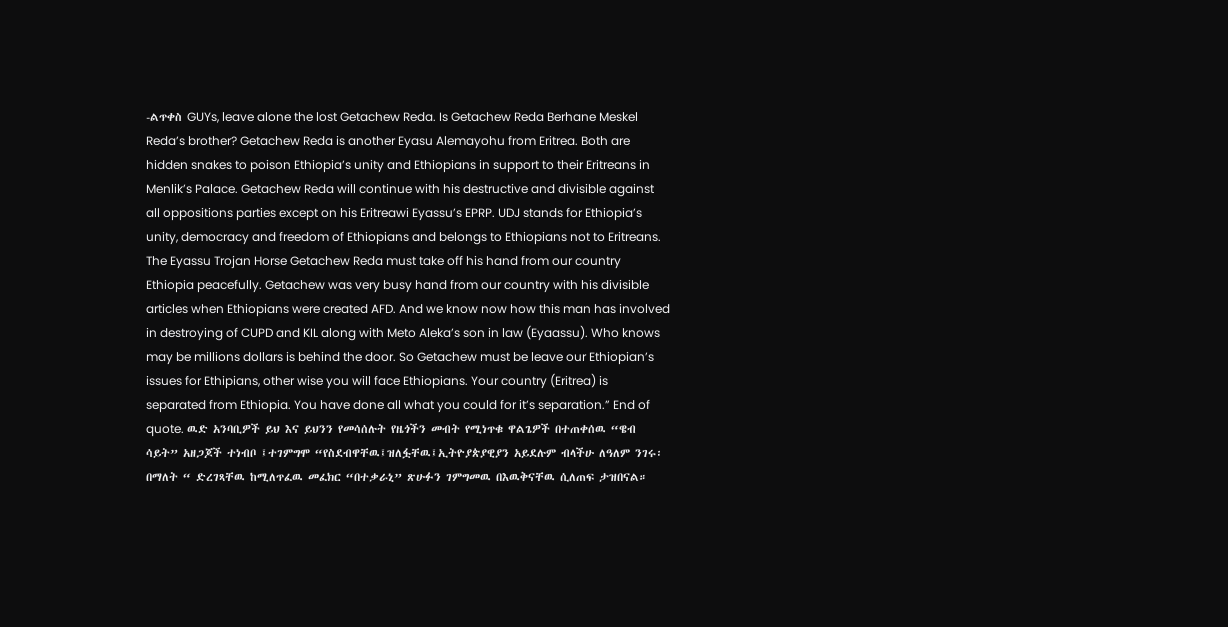-ልጥቀስ GUYs, leave alone the lost Getachew Reda. Is Getachew Reda Berhane Meskel Reda’s brother? Getachew Reda is another Eyasu Alemayohu from Eritrea. Both are hidden snakes to poison Ethiopia’s unity and Ethiopians in support to their Eritreans in Menlik’s Palace. Getachew Reda will continue with his destructive and divisible against all oppositions parties except on his Eritreawi Eyassu’s EPRP. UDJ stands for Ethiopia’s unity, democracy and freedom of Ethiopians and belongs to Ethiopians not to Eritreans. The Eyassu Trojan Horse Getachew Reda must take off his hand from our country Ethiopia peacefully. Getachew was very busy hand from our country with his divisible articles when Ethiopians were created AFD. And we know now how this man has involved in destroying of CUPD and KIL along with Meto Aleka’s son in law (Eyaassu). Who knows may be millions dollars is behind the door. So Getachew must be leave our Ethiopian’s issues for Ethipians, other wise you will face Ethiopians. Your country (Eritrea) is separated from Ethiopia. You have done all what you could for it’s separation.” End of quote. ዉድ አንባቢዎች ይህ እና ይህንን የመሳሰሉት የዜጎችን መብት የሚነጥቁ ዋልጌዎች በተጠቀሰዉ “ዌብ ሳይት” አዘጋጆች ተነብቦ ፤ተገምግሞ “የስደብዋቸዉ፤ዝለፏቸዉ፤ኢትዮያጵያዊያን አይደሉም ብላችሁ ለዓለም ንገሩ፡ በማለት “ ድረገጻቸዉ ከሚለጥፈዉ መፈክር “በተቃራኒ” ጽሁፉን ገምግመዉ በእዉቅናቸዉ ሲለጠፍ ታዝበናል።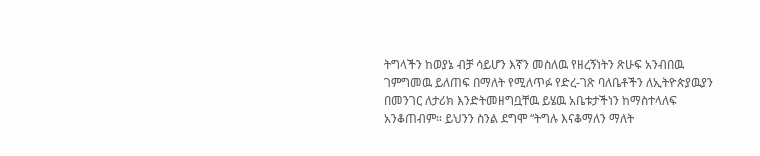ትግላችን ከወያኔ ብቻ ሳይሆን እኛን መስለዉ የዘረኝነትን ጽሁፍ አንብበዉ ገምግመዉ ይለጠፍ በማለት የሚለጥፉ የድረ-ገጽ ባለቤቶችን ለኢትዮጵያዉያን በመንገር ለታሪክ እንድትመዘግቧቸዉ ይሄዉ አቤቱታችነን ከማስተላለፍ አንቆጠብም። ይህንን ስንል ደግሞ “ትግሉ እናቆማለን ማለት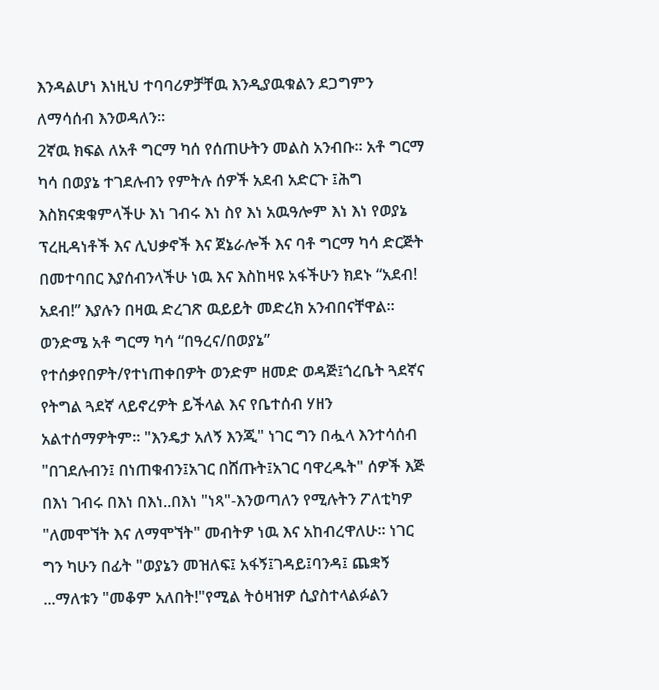እንዳልሆነ እነዚህ ተባባሪዎቻቸዉ እንዲያዉቁልን ደጋግምን ለማሳሰብ እንወዳለን።
2ኛዉ ክፍል ለአቶ ግርማ ካሰ የሰጠሁትን መልስ አንብቡ። አቶ ግርማ ካሳ በወያኔ ተገደሉብን የምትሉ ሰዎች አደብ አድርጉ ፤ሕግ እስክናቋቁምላችሁ እነ ገብሩ እነ ስየ እነ አዉዓሎም እነ እነ የወያኔ ፕረዚዳነቶች እና ሊህቃኖች እና ጀኔራሎች እና ባቶ ግርማ ካሳ ድርጅት በመተባበር እያሰብንላችሁ ነዉ እና እስከዛዩ አፋችሁን ክደኑ “አደብ! አደብ!” እያሉን በዛዉ ድረገጽ ዉይይት መድረክ አንብበናቸዋል።
ወንድሜ አቶ ግርማ ካሳ “በዓረና/በወያኔ” የተሰቃየበዎት/የተነጠቀበዎት ወንድም ዘመድ ወዳጅ፤ጎረቤት ጓደኛና የትግል ጓደኛ ላይኖረዎት ይችላል እና የቤተሰብ ሃዘን አልተሰማዎትም። "እንዴታ አለኝ እንጂ" ነገር ግን በሗላ እንተሳሰብ "በገደሉብን፤ በነጠቁብን፤አገር በሸጡት፤አገር ባዋረዱት" ሰዎች እጅ በእነ ገብሩ በእነ በእነ..በእነ "ነጻ"-እንወጣለን የሚሉትን ፖለቲካዎ "ለመሞኘት እና ለማሞኘት" መብትዎ ነዉ እና አከብረዋለሁ። ነገር ግን ካሁን በፊት "ወያኔን መዝለፍ፤ አፋኝ፤ገዳይ፤ባንዳ፤ ጨቋኝ ...ማለቱን "መቆም አለበት!"የሚል ትዕዛዝዎ ሲያስተላልፉልን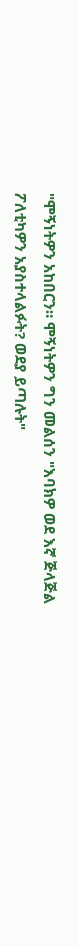"ሞኝነትዎን አከበርን። ሞኝነትዎን ግን መልሰን "እባክዎ ወደ እኛ ጅላጅል ፖለቲካዎን አያስተላልፉት? ወደያ ይጣሉት"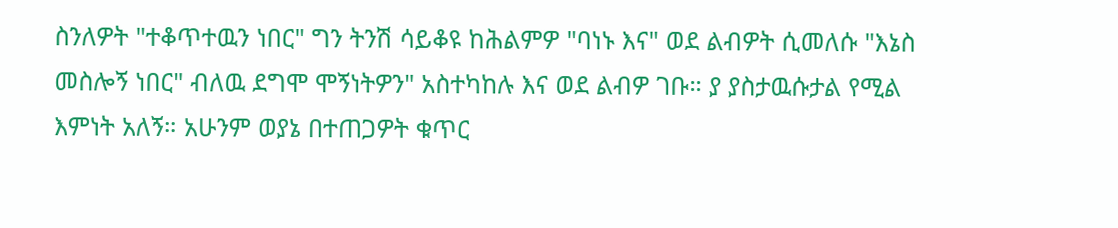ስንለዎት "ተቆጥተዉን ነበር" ግን ትንሽ ሳይቆዩ ከሕልምዎ "ባነኑ እና" ወደ ልብዎት ሲመለሱ "እኔስ መስሎኝ ነበር" ብለዉ ደግሞ ሞኝነትዎን" አስተካከሉ እና ወደ ልብዎ ገቡ። ያ ያስታዉሱታል የሚል እምነት አለኝ። አሁንም ወያኔ በተጠጋዎት ቁጥር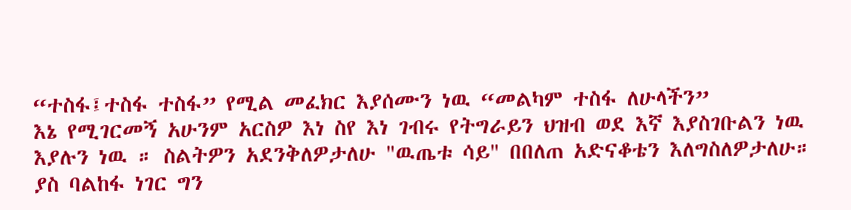“ተስፋ፤ተስፋ ተስፋ” የሚል መፈክር እያሰሙን ነዉ “መልካም ተስፋ ለሁላችን”
እኔ የሚገርመኝ አሁንም አርስዎ እነ ስየ እነ ገብሩ የትግራይን ህዝብ ወደ እኛ እያስገቡልን ነዉ እያሉን ነዉ ። ስልትዎን አደንቅለዎታለሁ "ዉጤቱ ሳይ" በበለጠ አድናቆቴን እለግስለዎታለሁ። ያስ ባልከፋ ነገር ግን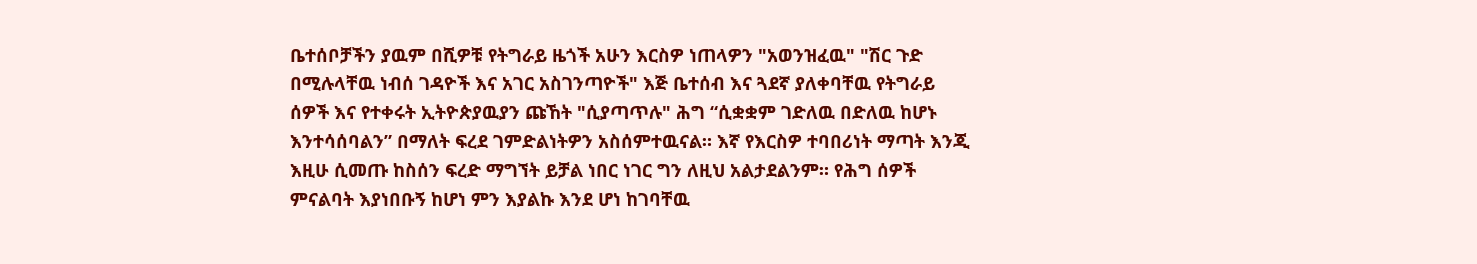ቤተሰቦቻችን ያዉም በሺዎቹ የትግራይ ዜጎች አሁን እርስዎ ነጠላዎን "አወንዝፈዉ" "ሽር ጉድ በሚሉላቸዉ ነብሰ ገዳዮች እና አገር አስገንጣዮች" እጅ ቤተሰብ እና ጓደኛ ያለቀባቸዉ የትግራይ ሰዎች እና የተቀሩት ኢትዮጵያዉያን ጩኸት "ሲያጣጥሉ" ሕግ “ሲቋቋም ገድለዉ በድለዉ ከሆኑ እንተሳሰባልን” በማለት ፍረደ ገምድልነትዎን አስሰምተዉናል። እኛ የእርስዎ ተባበሪነት ማጣት እንጂ እዚሁ ሲመጡ ከስሰን ፍረድ ማግኘት ይቻል ነበር ነገር ግን ለዚህ አልታደልንም። የሕግ ሰዎች ምናልባት እያነበቡኝ ከሆነ ምን እያልኩ እንደ ሆነ ከገባቸዉ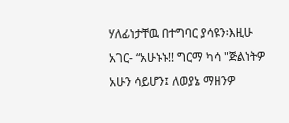ሃለፊነታቸዉ በተግባር ያሳዩን፡እዚሁ አገር- “አሁኑኑ!! ግርማ ካሳ "ጅልነትዎ አሁን ሳይሆን፤ ለወያኔ ማዘንዎ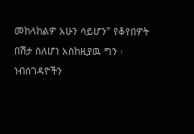መከላከልዎ አሁን ሳይሆን" የቆየበዎት በሽታ ስለሆነ አስከዚያዉ ግን ፡ነብሰገዳዮችን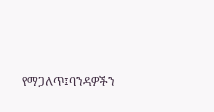የማጋለጥ፤ባንዳዎችን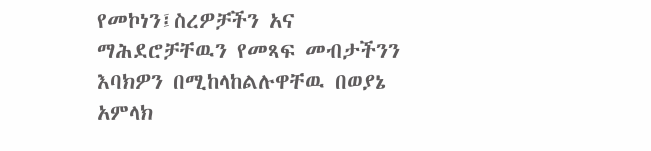የመኮነን፤ስረዎቻችን አና ማሕደሮቻቸዉን የመጻፍ መብታችንን እባክዎን በሚከላከልሉዋቸዉ በወያኔ አምላክ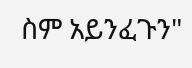ስም አይንፈጉን"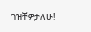ገዝቸዎታለሁ!